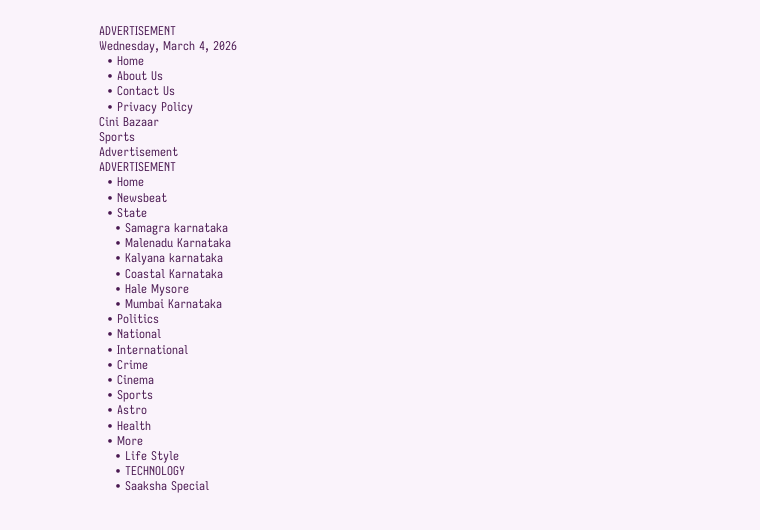ADVERTISEMENT
Wednesday, March 4, 2026
  • Home
  • About Us
  • Contact Us
  • Privacy Policy
Cini Bazaar
Sports
Advertisement
ADVERTISEMENT
  • Home
  • Newsbeat
  • State
    • Samagra karnataka
    • Malenadu Karnataka
    • Kalyana karnataka
    • Coastal Karnataka
    • Hale Mysore
    • Mumbai Karnataka
  • Politics
  • National
  • International
  • Crime
  • Cinema
  • Sports
  • Astro
  • Health
  • More
    • Life Style
    • TECHNOLOGY
    • Saaksha Special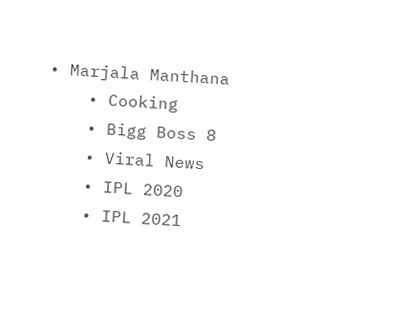• Marjala Manthana
    • Cooking
    • Bigg Boss 8
    • Viral News
    • IPL 2020
    • IPL 2021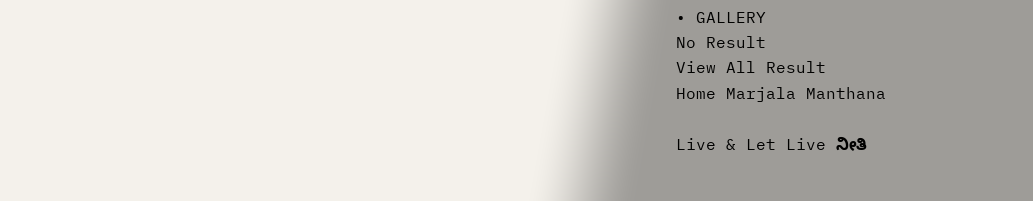• GALLERY
No Result
View All Result
Home Marjala Manthana

Live & Let Live ನೀತಿ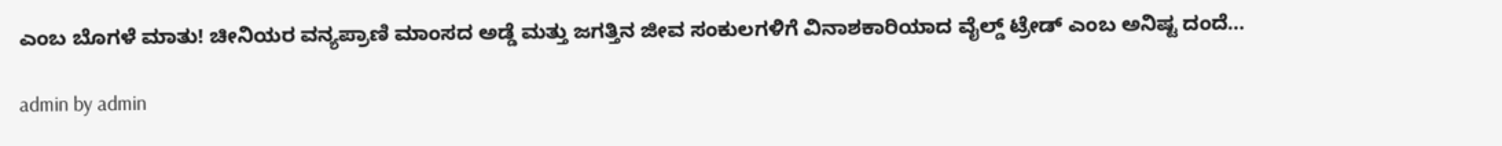ಎಂಬ ಬೊಗಳೆ ಮಾತು! ಚೀನಿಯರ ವನ್ಯಪ್ರಾಣಿ ಮಾಂಸದ ಅಡ್ಡೆ ಮತ್ತು ಜಗತ್ತಿನ ಜೀವ ಸಂಕುಲಗಳಿಗೆ ವಿನಾಶಕಾರಿಯಾದ ವೈಲ್ಡ್ ಟ್ರೇಡ್ ಎಂಬ ಅನಿಷ್ಟ ದಂದೆ…

admin by admin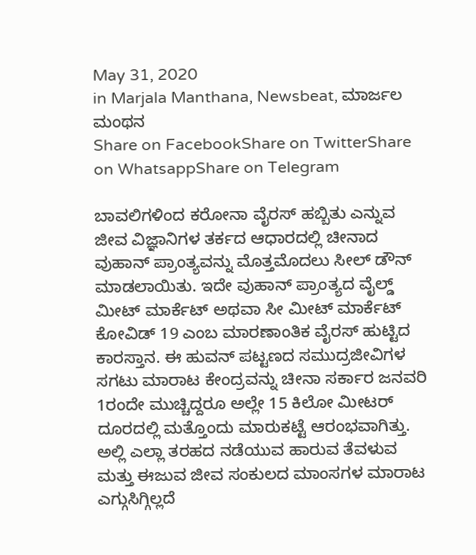May 31, 2020
in Marjala Manthana, Newsbeat, ಮಾರ್ಜಲ ಮಂಥನ
Share on FacebookShare on TwitterShare on WhatsappShare on Telegram

ಬಾವಲಿಗಳಿಂದ ಕರೋನಾ ವೈರಸ್ ಹಬ್ಬಿತು ಎನ್ನುವ ಜೀವ ವಿಜ್ಞಾನಿಗಳ ತರ್ಕದ ಆಧಾರದಲ್ಲಿ ಚೀನಾದ ವುಹಾನ್ ಪ್ರಾಂತ್ಯವನ್ನು ಮೊತ್ತಮೊದಲು ಸೀಲ್ ಡೌನ್ ಮಾಡಲಾಯಿತು. ಇದೇ ವುಹಾನ್ ಪ್ರಾಂತ್ಯದ ವೈಲ್ಡ್ ಮೀಟ್ ಮಾರ್ಕೆಟ್ ಅಥವಾ ಸೀ ಮೀಟ್ ಮಾರ್ಕೆಟ್ ಕೋವಿಡ್ 19 ಎಂಬ ಮಾರಣಾಂತಿಕ ವೈರಸ್ ಹುಟ್ಟಿದ ಕಾರಸ್ತಾನ. ಈ ಹುವನ್ ಪಟ್ಟಣದ ಸಮುದ್ರಜೀವಿಗಳ ಸಗಟು ಮಾರಾಟ ಕೇಂದ್ರವನ್ನು ಚೀನಾ ಸರ್ಕಾರ ಜನವರಿ 1ರಂದೇ ಮುಚ್ಚಿದ್ದರೂ ಅಲ್ಲೇ 15 ಕಿಲೋ ಮೀಟರ್ ದೂರದಲ್ಲಿ ಮತ್ತೊಂದು ಮಾರುಕಟ್ಟೆ ಆರಂಭವಾಗಿತ್ತು. ಅಲ್ಲಿ ಎಲ್ಲಾ ತರಹದ ನಡೆಯುವ ಹಾರುವ ತೆವಳುವ ಮತ್ತು ಈಜುವ ಜೀವ ಸಂಕುಲದ ಮಾಂಸಗಳ ಮಾರಾಟ ಎಗ್ಗುಸಿಗ್ಗಿಲ್ಲದೆ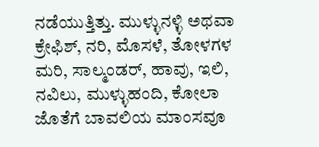ನಡೆಯುತ್ತಿತ್ತು. ಮುಳ್ಳುನಳ್ಳಿ ಅಥವಾ ಕ್ರೇಫಿಶ್, ನರಿ, ಮೊಸಳೆ, ತೋಳಗಳ ಮರಿ, ಸಾಲ್ಮಂಡರ್, ಹಾವು, ಇಲಿ, ನವಿಲು, ಮುಳ್ಳುಹಂದಿ, ಕೋಲಾ ಜೊತೆಗೆ ಬಾವಲಿಯ ಮಾಂಸವೂ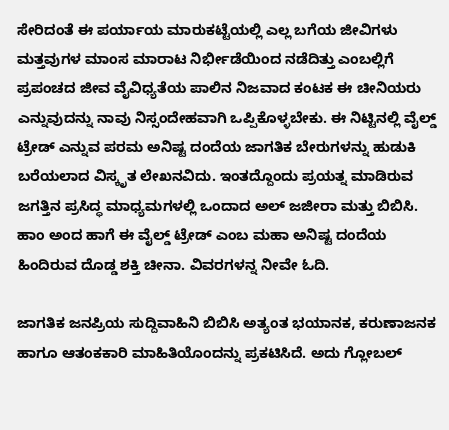ಸೇರಿದಂತೆ ಈ ಪರ್ಯಾಯ ಮಾರುಕಟ್ಟೆಯಲ್ಲಿ ಎಲ್ಲ ಬಗೆಯ ಜೀವಿಗಳು ಮತ್ತವುಗಳ ಮಾಂಸ ಮಾರಾಟ ನಿರ್ಭೀಡೆಯಿಂದ ನಡೆದಿತ್ತು ಎಂಬಲ್ಲಿಗೆ ಪ್ರಪಂಚದ ಜೀವ ವೈವಿಧ್ಯತೆಯ ಪಾಲಿನ ನಿಜವಾದ ಕಂಟಕ ಈ ಚೀನಿಯರು ಎನ್ನುವುದನ್ನು ನಾವು ನಿಸ್ಸಂದೇಹವಾಗಿ ಒಪ್ಪಿಕೊಳ್ಳಬೇಕು. ಈ ನಿಟ್ಟಿನಲ್ಲಿ ವೈಲ್ಡ್ ಟ್ರೇಡ್ ಎನ್ನುವ ಪರಮ ಅನಿಷ್ಟ ದಂದೆಯ ಜಾಗತಿಕ ಬೇರುಗಳನ್ನು ಹುಡುಕಿ ಬರೆಯಲಾದ ವಿಸ್ಕೃತ ಲೇಖನವಿದು. ಇಂತದ್ದೊಂದು ಪ್ರಯತ್ನ ಮಾಡಿರುವ ಜಗತ್ತಿನ ಪ್ರಸಿದ್ಧ ಮಾಧ್ಯಮಗಳಲ್ಲಿ ಒಂದಾದ ಅಲ್ ಜಜೀರಾ ಮತ್ತು ಬಿಬಿಸಿ. ಹಾಂ ಅಂದ ಹಾಗೆ ಈ ವೈಲ್ಡ್ ಟ್ರೇಡ್ ಎಂಬ ಮಹಾ ಅನಿಷ್ಟ ದಂದೆಯ ಹಿಂದಿರುವ ದೊಡ್ಡ ಶಕ್ತಿ ಚೀನಾ. ವಿವರಗಳನ್ನ ನೀವೇ ಓದಿ.

ಜಾಗತಿಕ ಜನಪ್ರಿಯ ಸುದ್ದಿವಾಹಿನಿ ಬಿಬಿಸಿ ಅತ್ಯಂತ ಭಯಾನಕ, ಕರುಣಾಜನಕ ಹಾಗೂ ಆತಂಕಕಾರಿ ಮಾಹಿತಿಯೊಂದನ್ನು ಪ್ರಕಟಿಸಿದೆ. ಅದು ಗ್ಲೋಬಲ್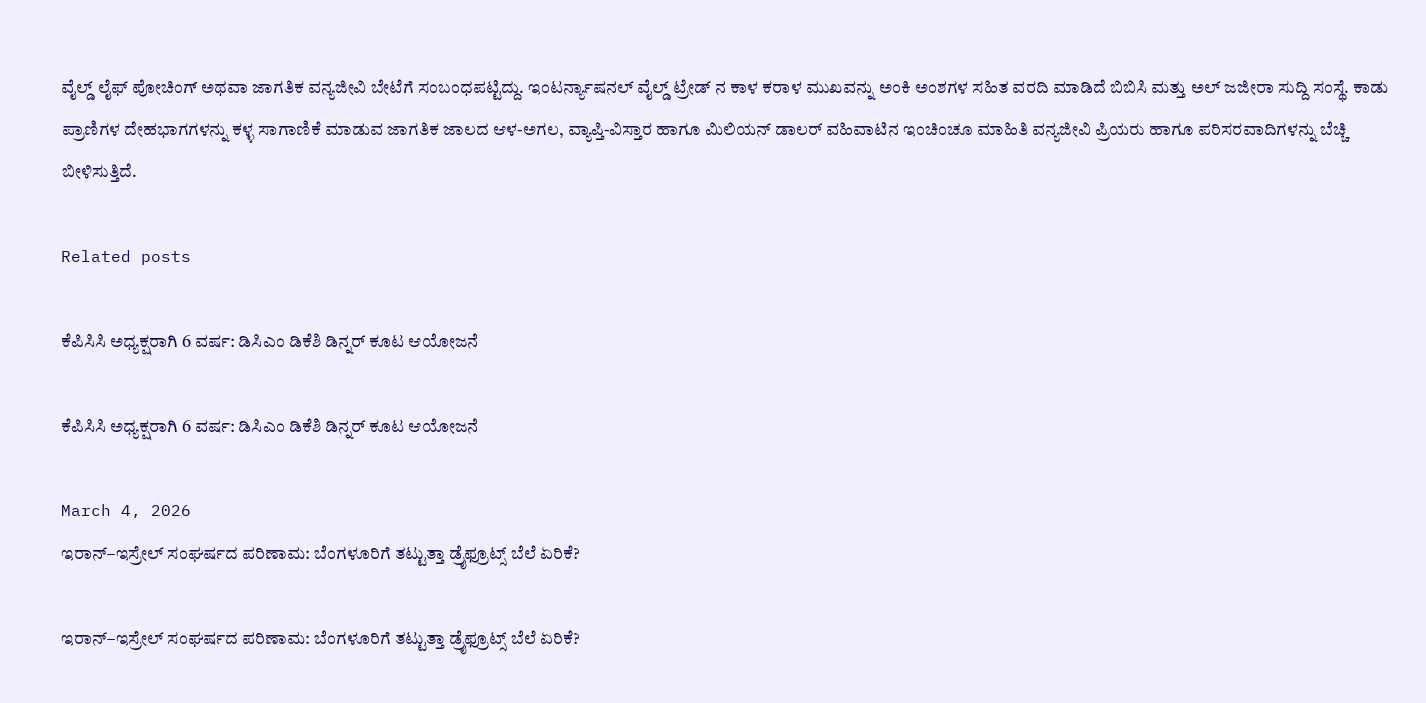ವೈಲ್ಡ್ ಲೈಫ್ ಪೋಚಿಂಗ್ ಅಥವಾ ಜಾಗತಿಕ ವನ್ಯಜೀವಿ ಬೇಟೆಗೆ ಸಂಬಂಧಪಟ್ಟಿದ್ದು. ಇಂಟರ್ನ್ಯಾಷನಲ್ ವೈಲ್ಡ್ ಟ್ರೇಡ್ ನ ಕಾಳ ಕರಾಳ ಮುಖವನ್ನು ಅಂಕಿ ಅಂಶಗಳ ಸಹಿತ ವರದಿ ಮಾಡಿದೆ ಬಿಬಿಸಿ ಮತ್ತು ಅಲ್ ಜಜೀರಾ ಸುದ್ದಿ ಸಂಸ್ಥೆ. ಕಾಡು ಪ್ರಾಣಿಗಳ ದೇಹಭಾಗಗಳನ್ನು ಕಳ್ಳ ಸಾಗಾಣಿಕೆ ಮಾಡುವ ಜಾಗತಿಕ ಜಾಲದ ಆಳ-ಅಗಲ, ವ್ಯಾಪ್ತಿ-ವಿಸ್ತಾರ ಹಾಗೂ ಮಿಲಿಯನ್ ಡಾಲರ್ ವಹಿವಾಟಿನ ಇಂಚಿಂಚೂ ಮಾಹಿತಿ ವನ್ಯಜೀವಿ ಪ್ರಿಯರು ಹಾಗೂ ಪರಿಸರವಾದಿಗಳನ್ನು ಬೆಚ್ಚಿ ಬೀಳಿಸುತ್ತಿದೆ.

Related posts

ಕೆಪಿಸಿಸಿ ಅಧ್ಯಕ್ಷರಾಗಿ 6 ವರ್ಷ: ಡಿಸಿಎಂ ಡಿಕೆಶಿ ಡಿನ್ನರ್ ಕೂಟ ಆಯೋಜನೆ

ಕೆಪಿಸಿಸಿ ಅಧ್ಯಕ್ಷರಾಗಿ 6 ವರ್ಷ: ಡಿಸಿಎಂ ಡಿಕೆಶಿ ಡಿನ್ನರ್ ಕೂಟ ಆಯೋಜನೆ

March 4, 2026
ಇರಾನ್–ಇಸ್ರೇಲ್ ಸಂಘರ್ಷದ ಪರಿಣಾಮ: ಬೆಂಗಳೂರಿಗೆ ತಟ್ಟುತ್ತಾ ಡ್ರೈಫ್ರೂಟ್ಸ್ ಬೆಲೆ ಏರಿಕೆ?

ಇರಾನ್–ಇಸ್ರೇಲ್ ಸಂಘರ್ಷದ ಪರಿಣಾಮ: ಬೆಂಗಳೂರಿಗೆ ತಟ್ಟುತ್ತಾ ಡ್ರೈಫ್ರೂಟ್ಸ್ ಬೆಲೆ ಏರಿಕೆ?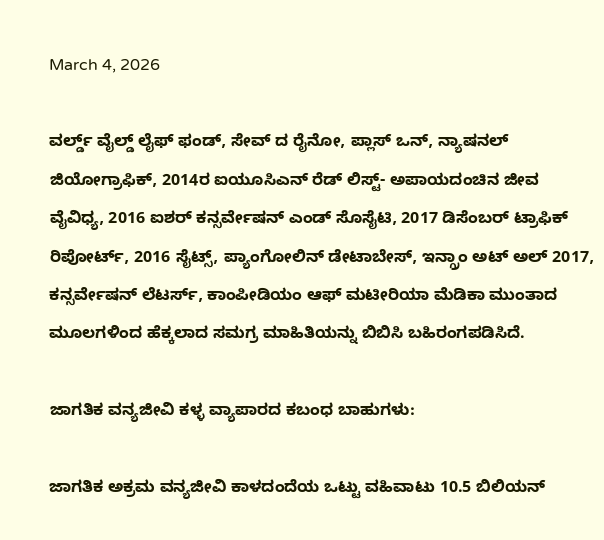March 4, 2026

ವರ್ಲ್ಡ್ ವೈಲ್ಡ್ ಲೈಫ್ ಫಂಡ್, ಸೇವ್ ದ ರೈನೋ, ಪ್ಲಾಸ್ ಒನ್, ನ್ಯಾಷನಲ್ ಜಿಯೋಗ್ರಾಫಿಕ್, 2014ರ ಐಯೂಸಿಎನ್ ರೆಡ್ ಲಿಸ್ಟ್- ಅಪಾಯದಂಚಿನ ಜೀವ ವೈವಿಧ್ಯ, 2016 ಐಶರ್ ಕನ್ಸರ್ವೇಷನ್ ಎಂಡ್ ಸೊಸೈಟಿ, 2017 ಡಿಸೆಂಬರ್ ಟ್ರಾಫಿಕ್ ರಿಪೋರ್ಟ್, 2016 ಸೈಟ್ಸ್, ಪ್ಯಾಂಗೋಲಿನ್ ಡೇಟಾಬೇಸ್, ಇನ್ಗ್ರಾಂ ಅಟ್ ಅಲ್ 2017, ಕನ್ಸರ್ವೇಷನ್ ಲೆಟರ್ಸ್, ಕಾಂಪೀಡಿಯಂ ಆಫ್ ಮಟೀರಿಯಾ ಮೆಡಿಕಾ ಮುಂತಾದ ಮೂಲಗಳಿಂದ ಹೆಕ್ಕಲಾದ ಸಮಗ್ರ ಮಾಹಿತಿಯನ್ನು ಬಿಬಿಸಿ ಬಹಿರಂಗಪಡಿಸಿದೆ.

ಜಾಗತಿಕ ವನ್ಯಜೀವಿ ಕಳ್ಳ ವ್ಯಾಪಾರದ ಕಬಂಧ ಬಾಹುಗಳು:

ಜಾಗತಿಕ ಅಕ್ರಮ ವನ್ಯಜೀವಿ ಕಾಳದಂದೆಯ ಒಟ್ಟು ವಹಿವಾಟು 10.5 ಬಿಲಿಯನ್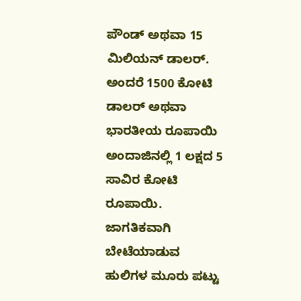ಪೌಂಡ್ ಅಥವಾ 15 ಮಿಲಿಯನ್ ಡಾಲರ್. ಅಂದರೆ 1500 ಕೋಟಿ ಡಾಲರ್ ಅಥವಾ ಭಾರತೀಯ ರೂಪಾಯಿ ಅಂದಾಜಿನಲ್ಲಿ 1 ಲಕ್ಷದ 5 ಸಾವಿರ ಕೋಟಿ ರೂಪಾಯಿ. ಜಾಗತಿಕವಾಗಿ ಬೇಟೆಯಾಡುವ ಹುಲಿಗಳ ಮೂರು ಪಟ್ಟು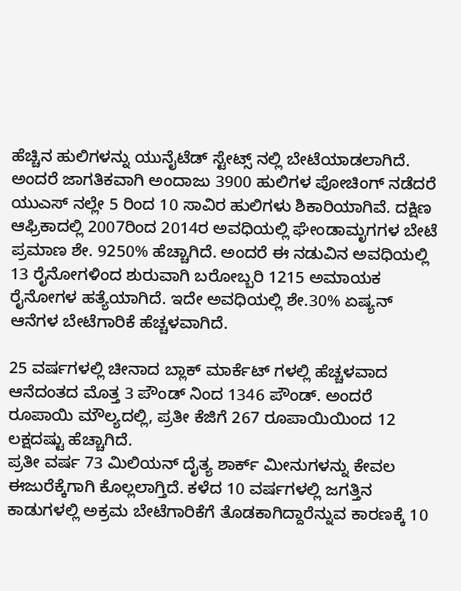ಹೆಚ್ಚಿನ ಹುಲಿಗಳನ್ನು ಯುನೈಟೆಡ್ ಸ್ಟೇಟ್ಸ್ ನಲ್ಲಿ ಬೇಟೆಯಾಡಲಾಗಿದೆ. ಅಂದರೆ ಜಾಗತಿಕವಾಗಿ ಅಂದಾಜು 3900 ಹುಲಿಗಳ ಪೋಚಿಂಗ್ ನಡೆದರೆ ಯುಎಸ್ ನಲ್ಲೇ 5 ರಿಂದ 10 ಸಾವಿರ ಹುಲಿಗಳು ಶಿಕಾರಿಯಾಗಿವೆ. ದಕ್ಷಿಣ ಆಫ್ರಿಕಾದಲ್ಲಿ 2007ರಿಂದ 2014ರ ಅವಧಿಯಲ್ಲಿ ಘೇಂಡಾಮೃಗಗಳ ಬೇಟೆ ಪ್ರಮಾಣ ಶೇ. 9250% ಹೆಚ್ಚಾಗಿದೆ. ಅಂದರೆ ಈ ನಡುವಿನ ಅವಧಿಯಲ್ಲಿ 13 ರೈನೋಗಳಿಂದ ಶುರುವಾಗಿ ಬರೋಬ್ಬರಿ 1215 ಅಮಾಯಕ ರೈನೋಗಳ ಹತ್ಯೆಯಾಗಿದೆ. ಇದೇ ಅವಧಿಯಲ್ಲಿ ಶೇ.30% ಏಷ್ಯನ್ ಆನೆಗಳ ಬೇಟೆಗಾರಿಕೆ ಹೆಚ್ಚಳವಾಗಿದೆ.

25 ವರ್ಷಗಳಲ್ಲಿ ಚೀನಾದ ಬ್ಲಾಕ್ ಮಾರ್ಕೆಟ್ ಗಳಲ್ಲಿ ಹೆಚ್ಚಳವಾದ ಆನೆದಂತದ ಮೊತ್ತ 3 ಪೌಂಡ್ ನಿಂದ 1346 ಪೌಂಡ್. ಅಂದರೆ ರೂಪಾಯಿ ಮೌಲ್ಯದಲ್ಲಿ, ಪ್ರತೀ ಕೆಜಿಗೆ 267 ರೂಪಾಯಿಯಿಂದ 12 ಲಕ್ಷದಷ್ಟು ಹೆಚ್ಚಾಗಿದೆ.
ಪ್ರತೀ ವರ್ಷ 73 ಮಿಲಿಯನ್ ದೈತ್ಯ ಶಾರ್ಕ್ ಮೀನುಗಳನ್ನು ಕೇವಲ ಈಜುರೆಕ್ಕೆಗಾಗಿ ಕೊಲ್ಲಲಾಗ್ತಿದೆ. ಕಳೆದ 10 ವರ್ಷಗಳಲ್ಲಿ ಜಗತ್ತಿನ ಕಾಡುಗಳಲ್ಲಿ ಅಕ್ರಮ ಬೇಟೆಗಾರಿಕೆಗೆ ತೊಡಕಾಗಿದ್ದಾರೆನ್ನುವ ಕಾರಣಕ್ಕೆ 10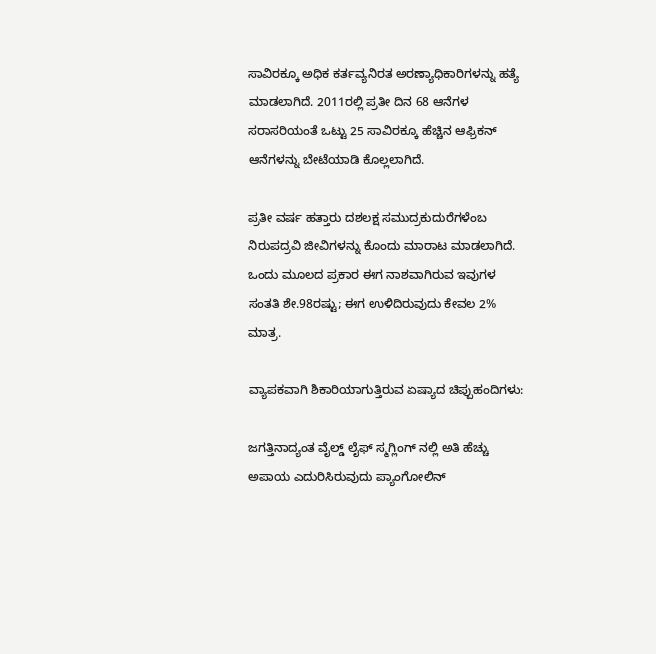ಸಾವಿರಕ್ಕೂ ಅಧಿಕ ಕರ್ತವ್ಯನಿರತ ಅರಣ್ಯಾಧಿಕಾರಿಗಳನ್ನು ಹತ್ಯೆ ಮಾಡಲಾಗಿದೆ. 2011ರಲ್ಲಿ ಪ್ರತೀ ದಿನ 68 ಆನೆಗಳ ಸರಾಸರಿಯಂತೆ ಒಟ್ಟು 25 ಸಾವಿರಕ್ಕೂ ಹೆಚ್ಚಿನ ಆಫ್ರಿಕನ್ ಆನೆಗಳನ್ನು ಬೇಟೆಯಾಡಿ ಕೊಲ್ಲಲಾಗಿದೆ.

ಪ್ರತೀ ವರ್ಷ ಹತ್ತಾರು ದಶಲಕ್ಷ ಸಮುದ್ರಕುದುರೆಗಳೆಂಬ ನಿರುಪದ್ರವಿ ಜೀವಿಗಳನ್ನು ಕೊಂದು ಮಾರಾಟ ಮಾಡಲಾಗಿದೆ. ಒಂದು ಮೂಲದ ಪ್ರಕಾರ ಈಗ ನಾಶವಾಗಿರುವ ಇವುಗಳ ಸಂತತಿ ಶೇ.98ರಷ್ಟು; ಈಗ ಉಳಿದಿರುವುದು ಕೇವಲ 2% ಮಾತ್ರ.

ವ್ಯಾಪಕವಾಗಿ ಶಿಕಾರಿಯಾಗುತ್ತಿರುವ ಏಷ್ಯಾದ ಚಿಪ್ಪುಹಂದಿಗಳು:

ಜಗತ್ತಿನಾದ್ಯಂತ ವೈಲ್ಡ್ ಲೈಫ್ ಸ್ಮಗ್ಲಿಂಗ್ ನಲ್ಲಿ ಅತಿ ಹೆಚ್ಚು ಅಪಾಯ ಎದುರಿಸಿರುವುದು ಪ್ಯಾಂಗೋಲಿನ್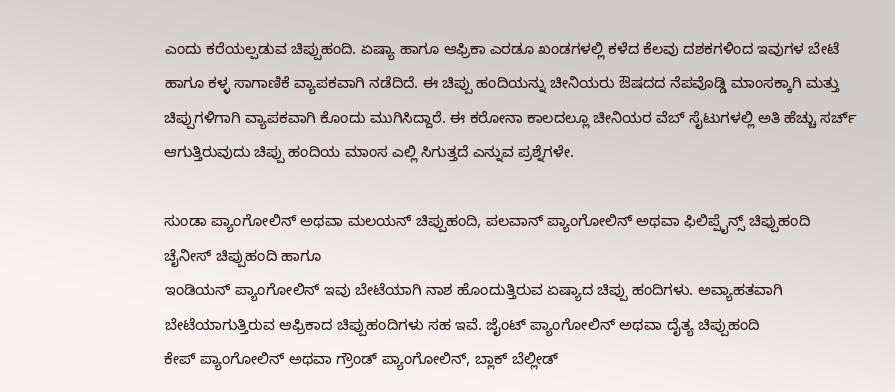ಎಂದು ಕರೆಯಲ್ಪಡುವ ಚಿಪ್ಪುಹಂದಿ. ಏಷ್ಯಾ ಹಾಗೂ ಆಫ್ರಿಕಾ ಎರಡೂ ಖಂಡಗಳಲ್ಲಿ ಕಳೆದ ಕೆಲವು ದಶಕಗಳಿಂದ ಇವುಗಳ ಬೇಟೆ ಹಾಗೂ ಕಳ್ಳ ಸಾಗಾಣಿಕೆ ವ್ಯಾಪಕವಾಗಿ ನಡೆದಿದೆ. ಈ ಚಿಪ್ಪು ಹಂದಿಯನ್ನು ಚೀನಿಯರು ಔಷದದ ನೆಪವೊಡ್ಡಿ ಮಾಂಸಕ್ಕಾಗಿ ಮತ್ತು ಚಿಪ್ಪುಗಳಿಗಾಗಿ ವ್ಯಾಪಕವಾಗಿ ಕೊಂದು ಮುಗಿಸಿದ್ದಾರೆ. ಈ ಕರೋನಾ ಕಾಲದಲ್ಲೂ ಚೀನಿಯರ ವೆಬ್ ಸೈಟುಗಳಲ್ಲಿ ಅತಿ ಹೆಚ್ಚು ಸರ್ಚ್ ಆಗುತ್ತಿರುವುದು ಚಿಪ್ಪು ಹಂದಿಯ ಮಾಂಸ ಎಲ್ಲಿ ಸಿಗುತ್ತದೆ ಎನ್ನುವ ಪ್ರಶ್ನೆಗಳೇ.

ಸುಂಡಾ ಪ್ಯಾಂಗೋಲಿನ್ ಅಥವಾ ಮಲಯನ್ ಚಿಪ್ಪುಹಂದಿ, ಪಲವಾನ್ ಪ್ಯಾಂಗೋಲಿನ್ ಅಥವಾ ಫಿಲಿಪ್ಪೈನ್ಸ್ ಚಿಪ್ಪುಹಂದಿ
ಚೈನೀಸ್ ಚಿಪ್ಪುಹಂದಿ ಹಾಗೂ
ಇಂಡಿಯನ್ ಪ್ಯಾಂಗೋಲಿನ್ ಇವು ಬೇಟೆಯಾಗಿ ನಾಶ ಹೊಂದುತ್ತಿರುವ ಏಷ್ಯಾದ ಚಿಪ್ಪು ಹಂದಿಗಳು. ಅವ್ಯಾಹತವಾಗಿ ಬೇಟೆಯಾಗುತ್ತಿರುವ ಆಫ್ರಿಕಾದ ಚಿಪ್ಪುಹಂದಿಗಳು ಸಹ ಇವೆ. ಜೈಂಟ್ ಪ್ಯಾಂಗೋಲಿನ್ ಅಥವಾ ದೈತ್ಯ ಚಿಪ್ಪುಹಂದಿ
ಕೇಪ್ ಪ್ಯಾಂಗೋಲಿನ್ ಅಥವಾ ಗ್ರೌಂಡ್ ಪ್ಯಾಂಗೋಲಿನ್, ಬ್ಲಾಕ್ ಬೆಲ್ಲೀಡ್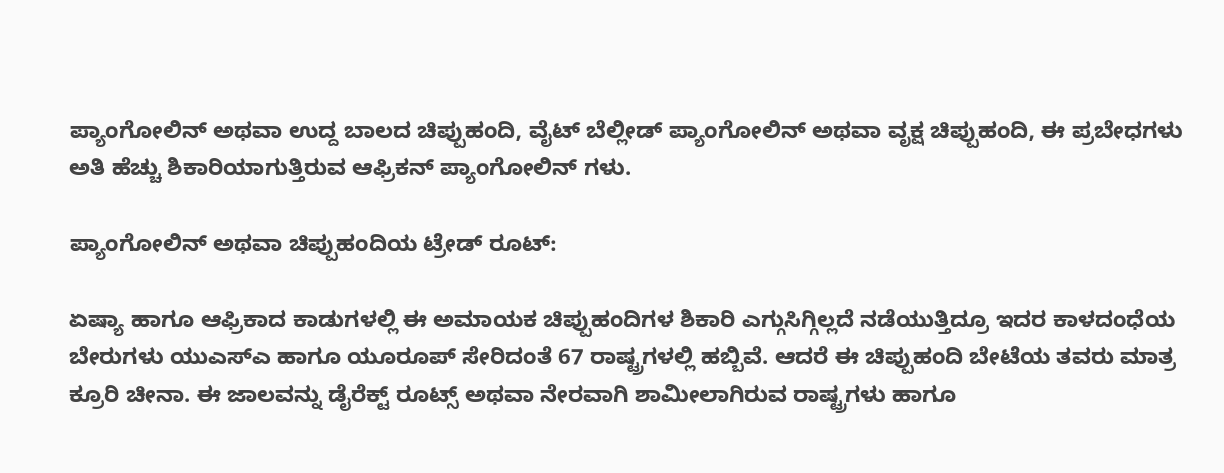ಪ್ಯಾಂಗೋಲಿನ್ ಅಥವಾ ಉದ್ದ ಬಾಲದ ಚಿಪ್ಪುಹಂದಿ, ವೈಟ್ ಬೆಲ್ಲೀಡ್ ಪ್ಯಾಂಗೋಲಿನ್ ಅಥವಾ ವೃಕ್ಷ ಚಿಪ್ಪುಹಂದಿ, ಈ ಪ್ರಬೇಧಗಳು ಅತಿ ಹೆಚ್ಚು ಶಿಕಾರಿಯಾಗುತ್ತಿರುವ ಆಫ್ರಿಕನ್ ಪ್ಯಾಂಗೋಲಿನ್ ಗಳು.

ಪ್ಯಾಂಗೋಲಿನ್ ಅಥವಾ ಚಿಪ್ಪುಹಂದಿಯ ಟ್ರೇಡ್ ರೂಟ್:

ಏಷ್ಯಾ ಹಾಗೂ ಆಫ್ರಿಕಾದ ಕಾಡುಗಳಲ್ಲಿ ಈ ಅಮಾಯಕ ಚಿಪ್ಪುಹಂದಿಗಳ ಶಿಕಾರಿ ಎಗ್ಗುಸಿಗ್ಗಿಲ್ಲದೆ ನಡೆಯುತ್ತಿದ್ರೂ ಇದರ ಕಾಳದಂಧೆಯ ಬೇರುಗಳು ಯುಎಸ್ಎ ಹಾಗೂ ಯೂರೂಪ್ ಸೇರಿದಂತೆ 67 ರಾಷ್ಟ್ರಗಳಲ್ಲಿ ಹಬ್ಬಿವೆ. ಆದರೆ ಈ ಚಿಪ್ಪುಹಂದಿ ಬೇಟೆಯ ತವರು ಮಾತ್ರ ಕ್ರೂರಿ ಚೀನಾ. ಈ ಜಾಲವನ್ನು ಡೈರೆಕ್ಟ್ ರೂಟ್ಸ್ ಅಥವಾ ನೇರವಾಗಿ ಶಾಮೀಲಾಗಿರುವ ರಾಷ್ಟ್ರಗಳು ಹಾಗೂ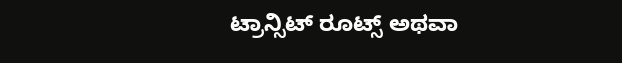ಟ್ರಾನ್ಸಿಟ್ ರೂಟ್ಸ್ ಅಥವಾ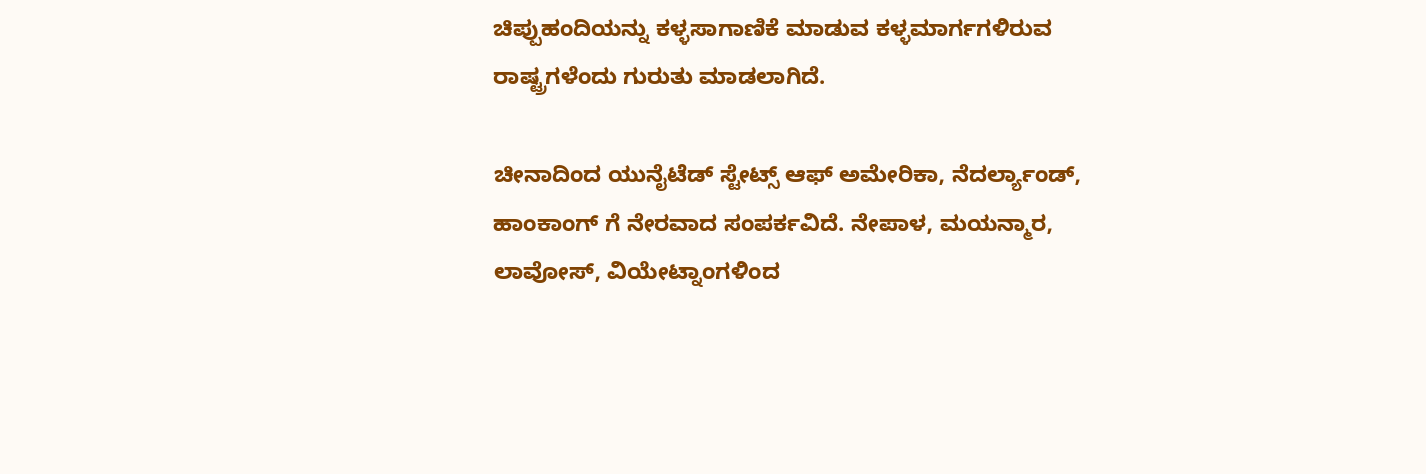ಚಿಪ್ಪುಹಂದಿಯನ್ನು ಕಳ್ಳಸಾಗಾಣಿಕೆ ಮಾಡುವ ಕಳ್ಳಮಾರ್ಗಗಳಿರುವ ರಾಷ್ಟ್ರಗಳೆಂದು ಗುರುತು ಮಾಡಲಾಗಿದೆ.

ಚೀನಾದಿಂದ ಯುನೈಟೆಡ್ ಸ್ಟೇಟ್ಸ್ ಆಫ್ ಅಮೇರಿಕಾ, ನೆದರ್ಲ್ಯಾಂಡ್, ಹಾಂಕಾಂಗ್ ಗೆ ನೇರವಾದ ಸಂಪರ್ಕವಿದೆ. ನೇಪಾಳ, ಮಯನ್ಮಾರ, ಲಾವೋಸ್, ವಿಯೇಟ್ನಾಂಗಳಿಂದ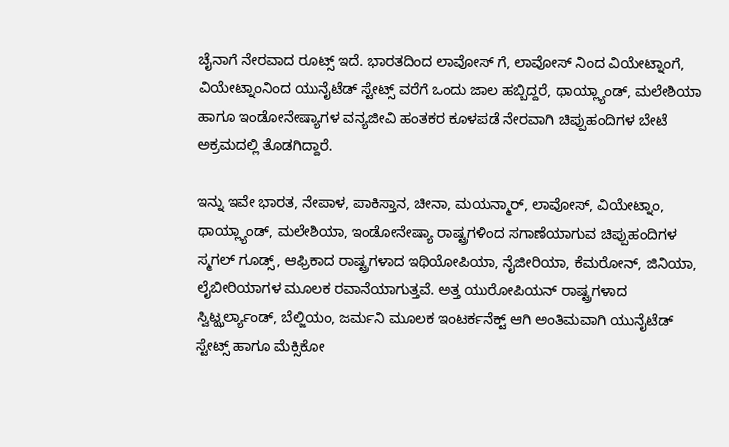ಚೈನಾಗೆ ನೇರವಾದ ರೂಟ್ಸ್ ಇದೆ. ಭಾರತದಿಂದ ಲಾವೋಸ್ ಗೆ, ಲಾವೋಸ್ ನಿಂದ ವಿಯೇಟ್ನಾಂಗೆ, ವಿಯೇಟ್ನಾಂನಿಂದ ಯುನೈಟೆಡ್ ಸ್ಟೇಟ್ಸ್ ವರೆಗೆ ಒಂದು ಜಾಲ ಹಬ್ಬಿದ್ದರೆ, ಥಾಯ್ಲ್ಯಾಂಡ್, ಮಲೇಶಿಯಾ ಹಾಗೂ ಇಂಡೋನೇಷ್ಯಾಗಳ ವನ್ಯಜೀವಿ ಹಂತಕರ ಕೂಳಪಡೆ ನೇರವಾಗಿ ಚಿಪ್ಪುಹಂದಿಗಳ ಬೇಟೆ ಅಕ್ರಮದಲ್ಲಿ ತೊಡಗಿದ್ದಾರೆ.

ಇನ್ನು ಇವೇ ಭಾರತ, ನೇಪಾಳ, ಪಾಕಿಸ್ತಾನ, ಚೀನಾ, ಮಯನ್ಮಾರ್, ಲಾವೋಸ್, ವಿಯೇಟ್ನಾಂ, ಥಾಯ್ಲ್ಯಾಂಡ್, ಮಲೇಶಿಯಾ, ಇಂಡೋನೇಷ್ಯಾ ರಾಷ್ಟ್ರಗಳಿಂದ ಸಗಾಣೆಯಾಗುವ ಚಿಪ್ಪುಹಂದಿಗಳ ಸ್ಮಗಲ್ ಗೂಡ್ಸ್, ಆಫ್ರಿಕಾದ ರಾಷ್ಟ್ರಗಳಾದ ಇಥಿಯೋಪಿಯಾ, ನೈಜೀರಿಯಾ, ಕೆಮರೋನ್, ಜಿನಿಯಾ, ಲೈಬೀರಿಯಾಗಳ ಮೂಲಕ ರವಾನೆಯಾಗುತ್ತವೆ. ಅತ್ತ ಯುರೋಪಿಯನ್ ರಾಷ್ಟ್ರಗಳಾದ ಸ್ವಿಟ್ಝರ್ಲ್ಯಾಂಡ್, ಬೆಲ್ಜಿಯಂ, ಜರ್ಮನಿ ಮೂಲಕ ಇಂಟರ್ಕನೆಕ್ಟ್ ಆಗಿ ಅಂತಿಮವಾಗಿ ಯುನೈಟೆಡ್ ಸ್ಟೇಟ್ಸ್ ಹಾಗೂ ಮೆಕ್ಸಿಕೋ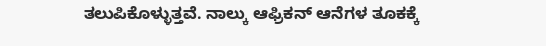ತಲುಪಿಕೊಳ್ಳುತ್ತವೆ. ನಾಲ್ಕು ಆಫ್ರಿಕನ್ ಆನೆಗಳ ತೂಕಕ್ಕೆ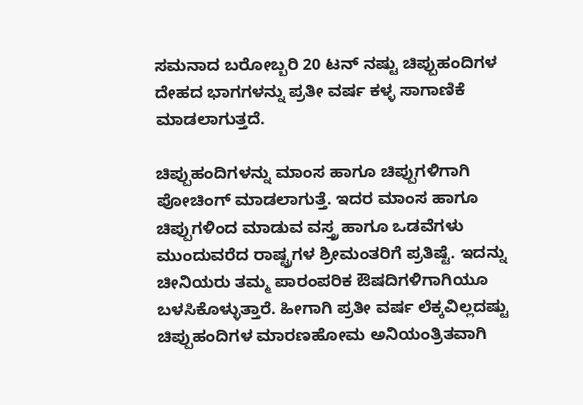ಸಮನಾದ ಬರೋಬ್ಬರಿ 20 ಟನ್ ನಷ್ಟು ಚಿಪ್ಪುಹಂದಿಗಳ ದೇಹದ ಭಾಗಗಳನ್ನು ಪ್ರತೀ ವರ್ಷ ಕಳ್ಳ ಸಾಗಾಣಿಕೆ ಮಾಡಲಾಗುತ್ತದೆ.

ಚಿಪ್ಪುಹಂದಿಗಳನ್ನು ಮಾಂಸ ಹಾಗೂ ಚಿಪ್ಪುಗಳಿಗಾಗಿ ಪೋಚಿಂಗ್ ಮಾಡಲಾಗುತ್ತೆ. ಇದರ ಮಾಂಸ ಹಾಗೂ ಚಿಪ್ಪುಗಳಿಂದ ಮಾಡುವ ವಸ್ತ್ರ ಹಾಗೂ ಒಡವೆಗಳು ಮುಂದುವರೆದ ರಾಷ್ಟ್ರಗಳ ಶ್ರೀಮಂತರಿಗೆ ಪ್ರತಿಷ್ಟೆ. ಇದನ್ನು ಚೀನಿಯರು ತಮ್ಮ ಪಾರಂಪರಿಕ ಔಷದಿಗಳಿಗಾಗಿಯೂ ಬಳಸಿಕೊಳ್ಳುತ್ತಾರೆ. ಹೀಗಾಗಿ ಪ್ರತೀ ವರ್ಷ ಲೆಕ್ಕವಿಲ್ಲದಷ್ಟು ಚಿಪ್ಪುಹಂದಿಗಳ ಮಾರಣಹೋಮ ಅನಿಯಂತ್ರಿತವಾಗಿ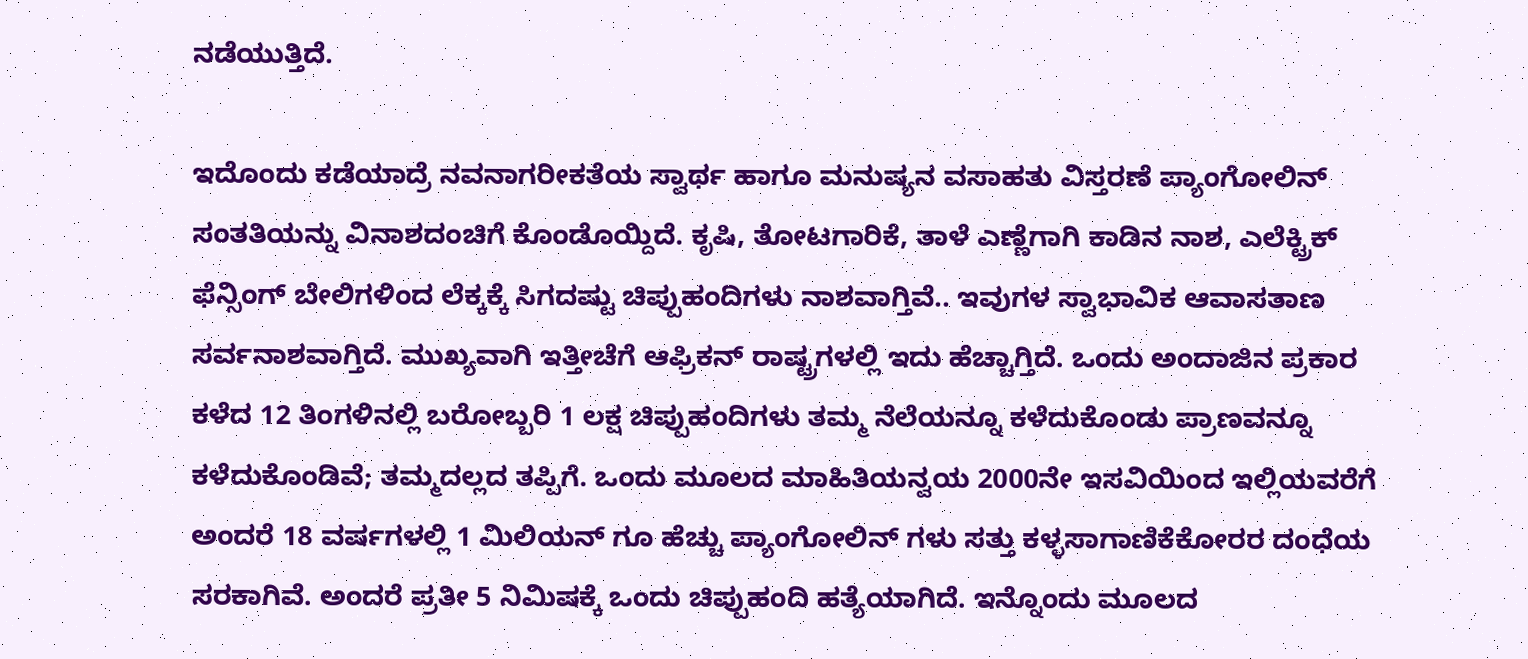ನಡೆಯುತ್ತಿದೆ.

ಇದೊಂದು ಕಡೆಯಾದ್ರೆ ನವನಾಗರೀಕತೆಯ ಸ್ವಾರ್ಥ ಹಾಗೂ ಮನುಷ್ಯನ ವಸಾಹತು ವಿಸ್ತರಣೆ ಪ್ಯಾಂಗೋಲಿನ್ ಸಂತತಿಯನ್ನು ವಿನಾಶದಂಚಿಗೆ ಕೊಂಡೊಯ್ದಿದೆ. ಕೃಷಿ, ತೋಟಗಾರಿಕೆ, ತಾಳೆ ಎಣ್ಣೆಗಾಗಿ ಕಾಡಿನ ನಾಶ, ಎಲೆಕ್ಟ್ರಿಕ್ ಫೆನ್ಸಿಂಗ್ ಬೇಲಿಗಳಿಂದ ಲೆಕ್ಕಕ್ಕೆ ಸಿಗದಷ್ಟು ಚಿಪ್ಪುಹಂದಿಗಳು ನಾಶವಾಗ್ತಿವೆ.. ಇವುಗಳ ಸ್ವಾಭಾವಿಕ ಆವಾಸತಾಣ ಸರ್ವನಾಶವಾಗ್ತಿದೆ. ಮುಖ್ಯವಾಗಿ ಇತ್ತೀಚೆಗೆ ಆಫ್ರಿಕನ್ ರಾಷ್ಟ್ರಗಳಲ್ಲಿ ಇದು ಹೆಚ್ಚಾಗ್ತಿದೆ. ಒಂದು ಅಂದಾಜಿನ ಪ್ರಕಾರ ಕಳೆದ 12 ತಿಂಗಳಿನಲ್ಲಿ ಬರೋಬ್ಬರಿ 1 ಲಕ್ಷ ಚಿಪ್ಪುಹಂದಿಗಳು ತಮ್ಮ ನೆಲೆಯನ್ನೂ ಕಳೆದುಕೊಂಡು ಪ್ರಾಣವನ್ನೂ ಕಳೆದುಕೊಂಡಿವೆ; ತಮ್ಮದಲ್ಲದ ತಪ್ಪಿಗೆ. ಒಂದು ಮೂಲದ ಮಾಹಿತಿಯನ್ವಯ 2000ನೇ ಇಸವಿಯಿಂದ ಇಲ್ಲಿಯವರೆಗೆ ಅಂದರೆ 18 ವರ್ಷಗಳಲ್ಲಿ 1 ಮಿಲಿಯನ್ ಗೂ ಹೆಚ್ಚು ಪ್ಯಾಂಗೋಲಿನ್ ಗಳು ಸತ್ತು ಕಳ್ಳಸಾಗಾಣಿಕೆಕೋರರ ದಂಧೆಯ ಸರಕಾಗಿವೆ. ಅಂದರೆ ಪ್ರತೀ 5 ನಿಮಿಷಕ್ಕೆ ಒಂದು ಚಿಪ್ಪುಹಂದಿ ಹತ್ಯೆಯಾಗಿದೆ. ಇನ್ನೊಂದು ಮೂಲದ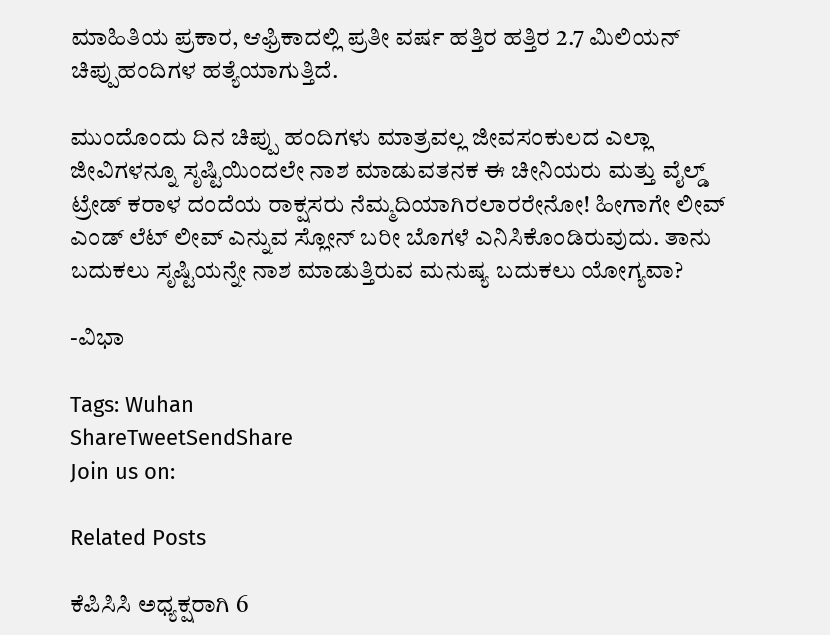ಮಾಹಿತಿಯ ಪ್ರಕಾರ, ಆಫ್ರಿಕಾದಲ್ಲಿ ಪ್ರತೀ ವರ್ಷ ಹತ್ತಿರ ಹತ್ತಿರ 2.7 ಮಿಲಿಯನ್ ಚಿಪ್ಪುಹಂದಿಗಳ ಹತ್ಯೆಯಾಗುತ್ತಿದೆ.

ಮುಂದೊಂದು ದಿನ ಚಿಪ್ಪು ಹಂದಿಗಳು ಮಾತ್ರವಲ್ಲ ಜೀವಸಂಕುಲದ ಎಲ್ಲಾ ಜೀವಿಗಳನ್ನೂ ಸೃಷ್ಟಿಯಿಂದಲೇ ನಾಶ ಮಾಡುವತನಕ ಈ ಚೀನಿಯರು ಮತ್ತು ವೈಲ್ಡ್ ಟ್ರೇಡ್ ಕರಾಳ ದಂದೆಯ ರಾಕ್ಷಸರು ನೆಮ್ಮದಿಯಾಗಿರಲಾರರೇನೋ! ಹೀಗಾಗೇ ಲೀವ್ ಎಂಡ್ ಲೆಟ್ ಲೀವ್ ಎನ್ನುವ ಸ್ಲೋನ್ ಬರೀ ಬೊಗಳೆ ಎನಿಸಿಕೊಂಡಿರುವುದು. ತಾನು ಬದುಕಲು ಸೃಷ್ಟಿಯನ್ನೇ ನಾಶ ಮಾಡುತ್ತಿರುವ ಮನುಷ್ಯ ಬದುಕಲು ಯೋಗ್ಯವಾ?

-ವಿಭಾ

Tags: Wuhan
ShareTweetSendShare
Join us on:

Related Posts

ಕೆಪಿಸಿಸಿ ಅಧ್ಯಕ್ಷರಾಗಿ 6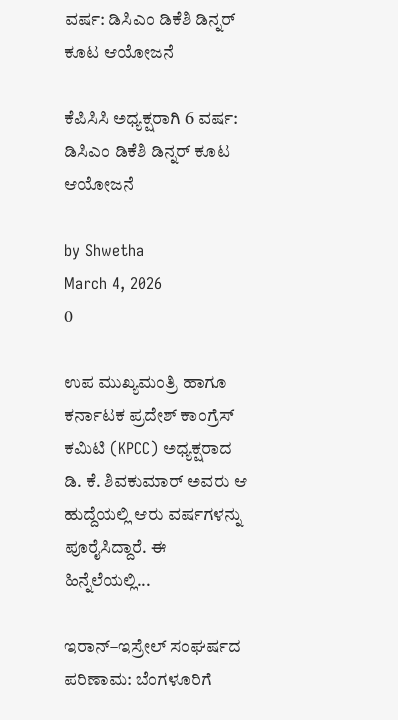ವರ್ಷ: ಡಿಸಿಎಂ ಡಿಕೆಶಿ ಡಿನ್ನರ್ ಕೂಟ ಆಯೋಜನೆ

ಕೆಪಿಸಿಸಿ ಅಧ್ಯಕ್ಷರಾಗಿ 6 ವರ್ಷ: ಡಿಸಿಎಂ ಡಿಕೆಶಿ ಡಿನ್ನರ್ ಕೂಟ ಆಯೋಜನೆ

by Shwetha
March 4, 2026
0

ಉಪ ಮುಖ್ಯಮಂತ್ರಿ ಹಾಗೂ ಕರ್ನಾಟಕ ಪ್ರದೇಶ್ ಕಾಂಗ್ರೆಸ್ ಕಮಿಟಿ (KPCC) ಅಧ್ಯಕ್ಷರಾದ ಡಿ. ಕೆ. ಶಿವಕುಮಾರ್ ಅವರು ಆ ಹುದ್ದೆಯಲ್ಲಿ ಆರು ವರ್ಷಗಳನ್ನು ಪೂರೈಸಿದ್ದಾರೆ. ಈ ಹಿನ್ನೆಲೆಯಲ್ಲಿ...

ಇರಾನ್–ಇಸ್ರೇಲ್ ಸಂಘರ್ಷದ ಪರಿಣಾಮ: ಬೆಂಗಳೂರಿಗೆ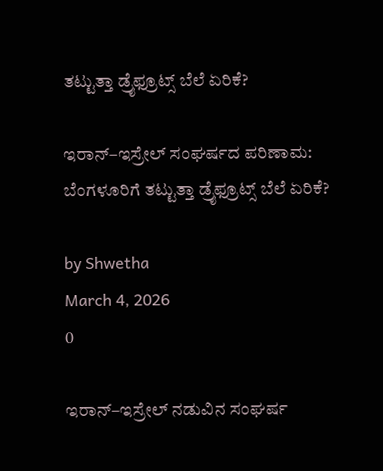ತಟ್ಟುತ್ತಾ ಡ್ರೈಫ್ರೂಟ್ಸ್ ಬೆಲೆ ಏರಿಕೆ?

ಇರಾನ್–ಇಸ್ರೇಲ್ ಸಂಘರ್ಷದ ಪರಿಣಾಮ: ಬೆಂಗಳೂರಿಗೆ ತಟ್ಟುತ್ತಾ ಡ್ರೈಫ್ರೂಟ್ಸ್ ಬೆಲೆ ಏರಿಕೆ?

by Shwetha
March 4, 2026
0

ಇರಾನ್–ಇಸ್ರೇಲ್ ನಡುವಿನ ಸಂಘರ್ಷ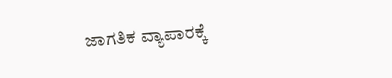ಜಾಗತಿಕ ವ್ಯಾಪಾರಕ್ಕೆ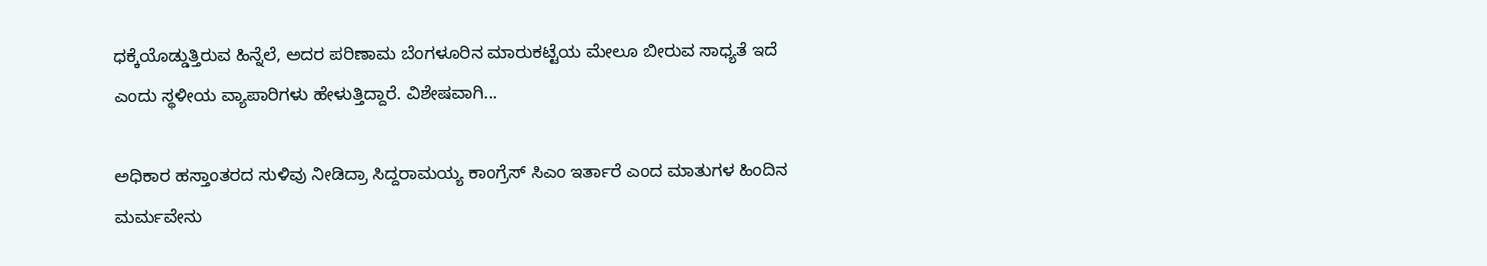ಧಕ್ಕೆಯೊಡ್ಡುತ್ತಿರುವ ಹಿನ್ನೆಲೆ, ಅದರ ಪರಿಣಾಮ ಬೆಂಗಳೂರಿನ ಮಾರುಕಟ್ಟೆಯ ಮೇಲೂ ಬೀರುವ ಸಾಧ್ಯತೆ ಇದೆ ಎಂದು ಸ್ಥಳೀಯ ವ್ಯಾಪಾರಿಗಳು ಹೇಳುತ್ತಿದ್ದಾರೆ. ವಿಶೇಷವಾಗಿ...

ಅಧಿಕಾರ ಹಸ್ತಾಂತರದ ಸುಳಿವು ನೀಡಿದ್ರಾ ಸಿದ್ದರಾಮಯ್ಯ ಕಾಂಗ್ರೆಸ್ ಸಿಎಂ ಇರ್ತಾರೆ ಎಂದ ಮಾತುಗಳ ಹಿಂದಿನ ಮರ್ಮವೇನು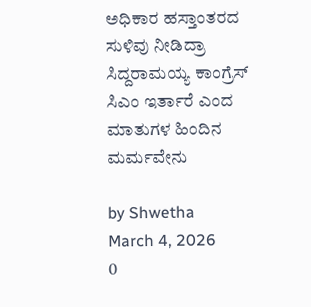ಅಧಿಕಾರ ಹಸ್ತಾಂತರದ ಸುಳಿವು ನೀಡಿದ್ರಾ ಸಿದ್ದರಾಮಯ್ಯ ಕಾಂಗ್ರೆಸ್ ಸಿಎಂ ಇರ್ತಾರೆ ಎಂದ ಮಾತುಗಳ ಹಿಂದಿನ ಮರ್ಮವೇನು

by Shwetha
March 4, 2026
0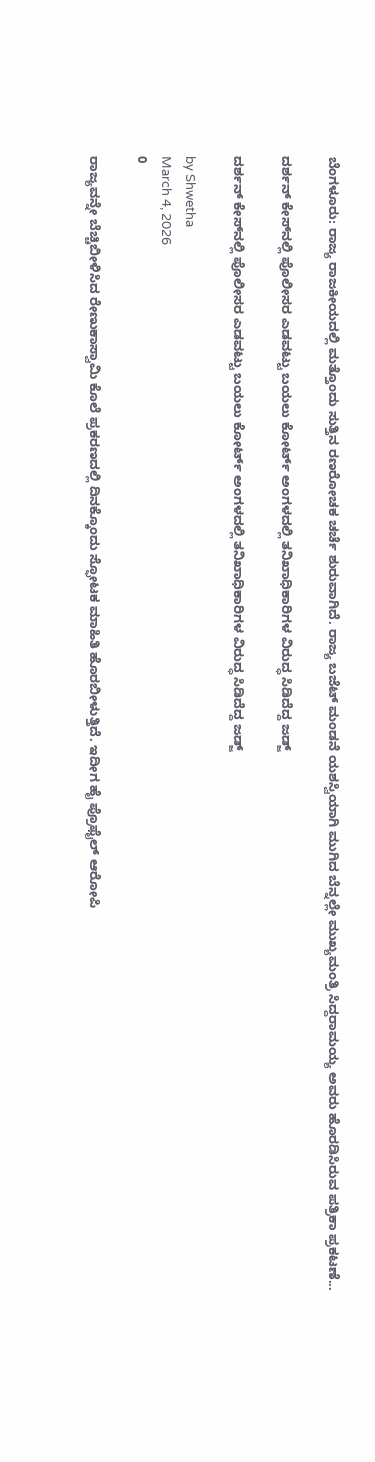ಬೆಂಗಳೂರು: ರಾಜ್ಯ ರಾಜಕೀಯದಲ್ಲಿ ಮತ್ತೊಂದು ಸುತ್ತಿನ ರಣರೋಚಕ ಚರ್ಚೆ ಶುರುವಾಗಿದೆ. ರಾಜ್ಯ ಬಜೆಟ್ ಮಂಡನೆ ಯಶಸ್ವಿಯಾಗಿ ಮುಗಿದ ಬೆನ್ನಲ್ಲೇ ಮುಖ್ಯಮಂತ್ರಿ ಸಿದ್ದರಾಮಯ್ಯ ಅವರು ಹೊರಡಿಸಿರುವ ಪತ್ರಿಕಾ ಪ್ರಕಟಣೆ...

ದರ್ಶನ್ ಕೇಸ್‌ನಲ್ಲಿ ಪೊಲೀಸರ ಎಡವಟ್ಟು ಬಯಲು ಕೋರ್ಟ್ ಅಂಗಳದಲ್ಲಿ ತನಿಖಾಧಿಕಾರಿಗಳ ವಿರುದ್ಧ ಸಿಡಿದೆದ್ದ ಜಡ್ಜ್

ದರ್ಶನ್ ಕೇಸ್‌ನಲ್ಲಿ ಪೊಲೀಸರ ಎಡವಟ್ಟು ಬಯಲು ಕೋರ್ಟ್ ಅಂಗಳದಲ್ಲಿ ತನಿಖಾಧಿಕಾರಿಗಳ ವಿರುದ್ಧ ಸಿಡಿದೆದ್ದ ಜಡ್ಜ್

by Shwetha
March 4, 2026
0

ರಾಜ್ಯವನ್ನೇ ಬೆಚ್ಚಿಬೀಳಿಸಿದ ರೇಣುಕಾಸ್ವಾಮಿ ಕೊಲೆ ಪ್ರಕರಣದಲ್ಲಿ ದಿನಕ್ಕೊಂದು ಸ್ಫೋಟಕ ಮಾಹಿತಿ ಹೊರಬೀಳುತ್ತಿದೆ. ಇದೀಗ ಹೈ ಪ್ರೊಫೈಲ್ ಆರೋಪಿ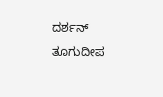ದರ್ಶನ್ ತೂಗುದೀಪ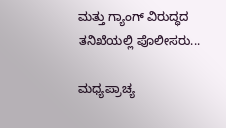ಮತ್ತು ಗ್ಯಾಂಗ್ ವಿರುದ್ಧದ ತನಿಖೆಯಲ್ಲಿ ಪೊಲೀಸರು...

ಮಧ್ಯಪ್ರಾಚ್ಯ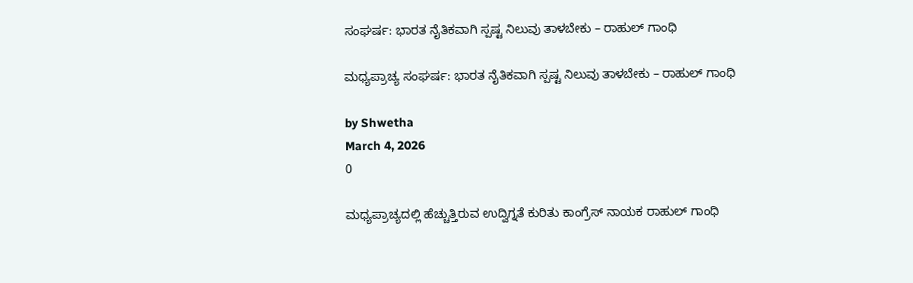ಸಂಘರ್ಷ: ಭಾರತ ನೈತಿಕವಾಗಿ ಸ್ಪಷ್ಟ ನಿಲುವು ತಾಳಬೇಕು – ರಾಹುಲ್ ಗಾಂಧಿ

ಮಧ್ಯಪ್ರಾಚ್ಯ ಸಂಘರ್ಷ: ಭಾರತ ನೈತಿಕವಾಗಿ ಸ್ಪಷ್ಟ ನಿಲುವು ತಾಳಬೇಕು – ರಾಹುಲ್ ಗಾಂಧಿ

by Shwetha
March 4, 2026
0

ಮಧ್ಯಪ್ರಾಚ್ಯದಲ್ಲಿ ಹೆಚ್ಚುತ್ತಿರುವ ಉದ್ವಿಗ್ನತೆ ಕುರಿತು ಕಾಂಗ್ರೆಸ್ ನಾಯಕ ರಾಹುಲ್ ಗಾಂಧಿ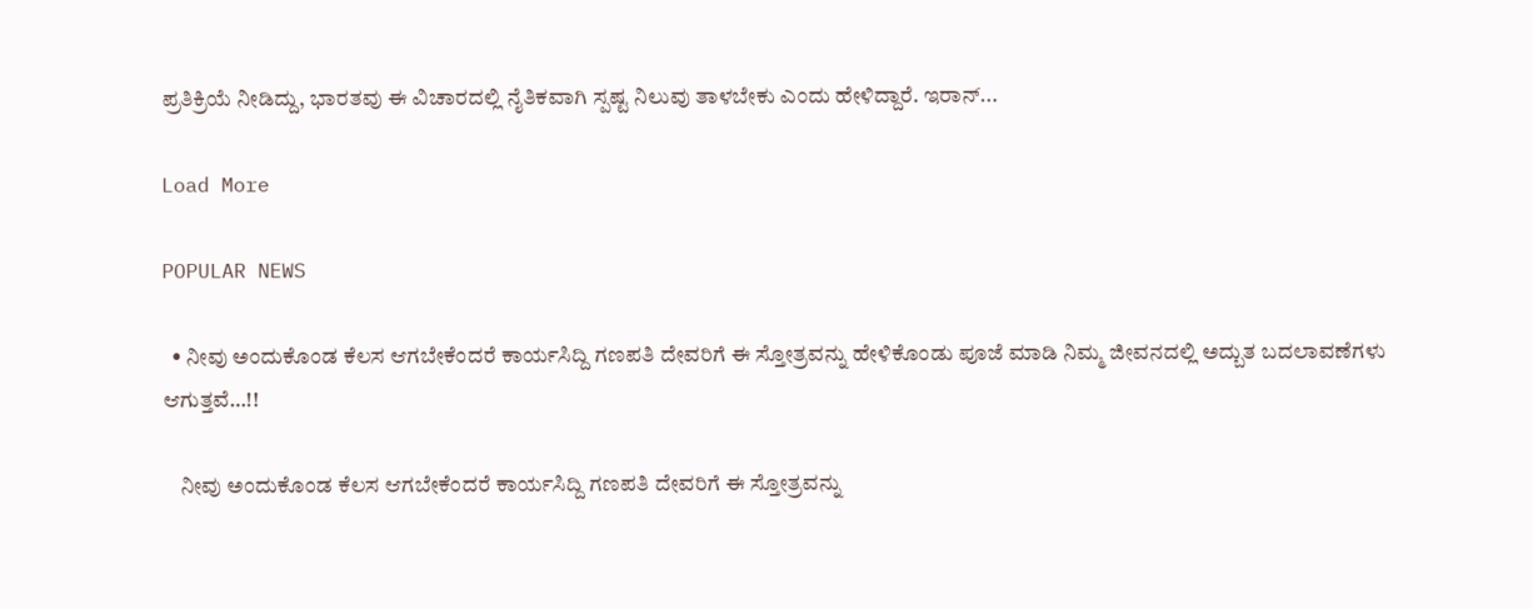ಪ್ರತಿಕ್ರಿಯೆ ನೀಡಿದ್ದು, ಭಾರತವು ಈ ವಿಚಾರದಲ್ಲಿ ನೈತಿಕವಾಗಿ ಸ್ಪಷ್ಟ ನಿಲುವು ತಾಳಬೇಕು ಎಂದು ಹೇಳಿದ್ದಾರೆ. ಇರಾನ್...

Load More

POPULAR NEWS

  • ನೀವು ಅಂದುಕೊಂಡ ಕೆಲಸ ಆಗಬೇಕೆಂದರೆ ಕಾರ್ಯಸಿದ್ದಿ ಗಣಪತಿ ದೇವರಿಗೆ ಈ ಸ್ತೋತ್ರವನ್ನು ಹೇಳಿಕೊಂಡು ಪೂಜೆ ಮಾಡಿ ನಿಮ್ಮ ಜೀವನದಲ್ಲಿ ಅದ್ಬುತ ಬದಲಾವಣೆಗಳು ಆಗುತ್ತವೆ…!!

    ನೀವು ಅಂದುಕೊಂಡ ಕೆಲಸ ಆಗಬೇಕೆಂದರೆ ಕಾರ್ಯಸಿದ್ದಿ ಗಣಪತಿ ದೇವರಿಗೆ ಈ ಸ್ತೋತ್ರವನ್ನು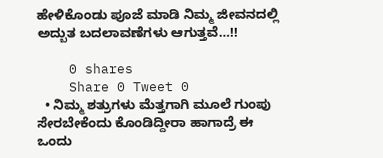ಹೇಳಿಕೊಂಡು ಪೂಜೆ ಮಾಡಿ ನಿಮ್ಮ ಜೀವನದಲ್ಲಿ ಅದ್ಬುತ ಬದಲಾವಣೆಗಳು ಆಗುತ್ತವೆ…!!

    0 shares
    Share 0 Tweet 0
  • ನಿಮ್ಮ ಶತ್ರುಗಳು ಮೆತ್ತಗಾಗಿ ಮೂಲೆ ಗುಂಪು ಸೇರಬೇಕೆಂದು ಕೊಂಡಿದ್ದೀರಾ ಹಾಗಾದ್ರೆ ಈ ಒಂದು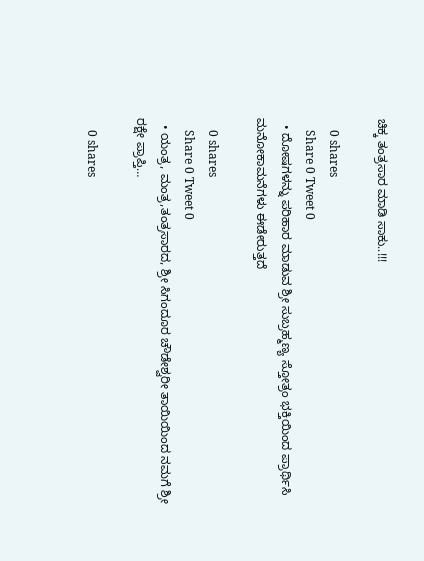ಚಿಕ್ಕ ತಂತ್ರಸಾರ ಮಾಡಿ ಸಾಕು..!!!

    0 shares
    Share 0 Tweet 0
  • ದೋಷಗಳನ್ನು ಪರಿಹಾರ ಮಾಡುವ ಶ್ರೀ ಸುಬ್ರಹ್ಮಣ್ಯ ಸ್ತೋತ್ರಂ ಭಕ್ತಿಯಿಂದ ಪ್ರಾರ್ಥಿಸಿ ಮನೋಕಾಮನೆಗಳು ಈಡೇರುತ್ತದೆ

    0 shares
    Share 0 Tweet 0
  • ಯಂತ್ರ, ಮಂತ್ರ,ತಂತ್ರಸಾರದ, ಶ್ರೀ ಸಿಗಂದೂರ ಚೌಡೇಶ್ವರೀ ತಾಯಿಯಿಂದ ನಮಗೆ ಶ್ರೀ ರಕ್ಷೇ ಪ್ರಾಪ್ತಿ…

    0 shares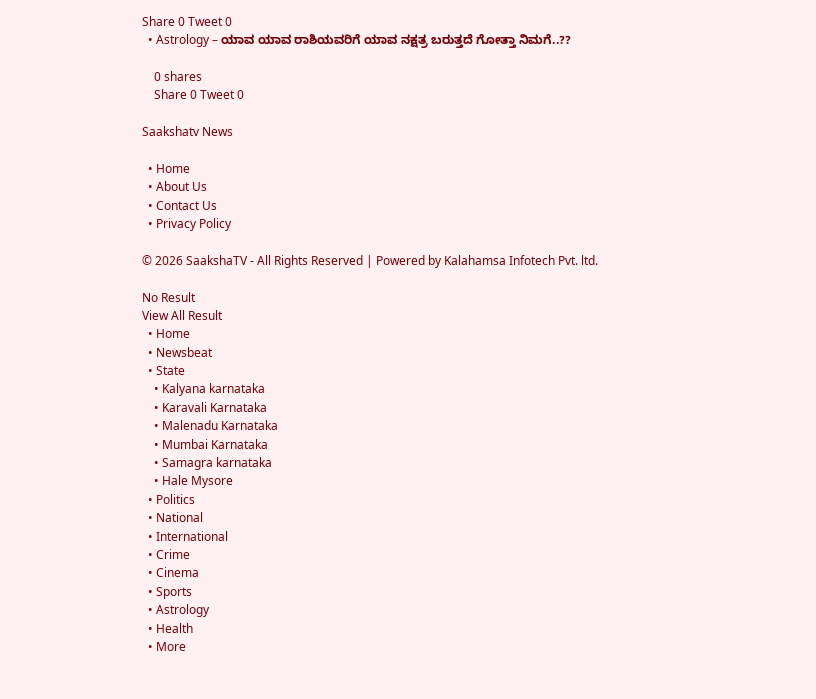Share 0 Tweet 0
  • Astrology – ಯಾವ ಯಾವ ರಾಶಿಯವರಿಗೆ ಯಾವ ನಕ್ಷತ್ರ ಬರುತ್ತದೆ ಗೋತ್ತಾ ನಿಮಗೆ..??

    0 shares
    Share 0 Tweet 0

Saakshatv News

  • Home
  • About Us
  • Contact Us
  • Privacy Policy

© 2026 SaakshaTV - All Rights Reserved | Powered by Kalahamsa Infotech Pvt. ltd.

No Result
View All Result
  • Home
  • Newsbeat
  • State
    • Kalyana karnataka
    • Karavali Karnataka
    • Malenadu Karnataka
    • Mumbai Karnataka
    • Samagra karnataka
    • Hale Mysore
  • Politics
  • National
  • International
  • Crime
  • Cinema
  • Sports
  • Astrology
  • Health
  • More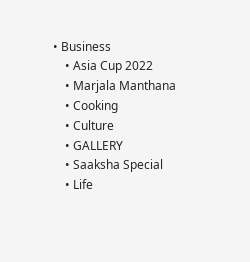• Business
    • Asia Cup 2022
    • Marjala Manthana
    • Cooking
    • Culture
    • GALLERY
    • Saaksha Special
    • Life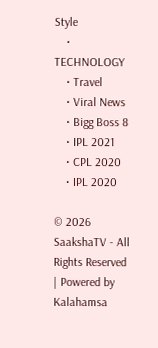Style
    • TECHNOLOGY
    • Travel
    • Viral News
    • Bigg Boss 8
    • IPL 2021
    • CPL 2020
    • IPL 2020

© 2026 SaakshaTV - All Rights Reserved | Powered by Kalahamsa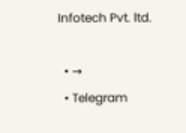Infotech Pvt. ltd.

  • →
  • Telegram